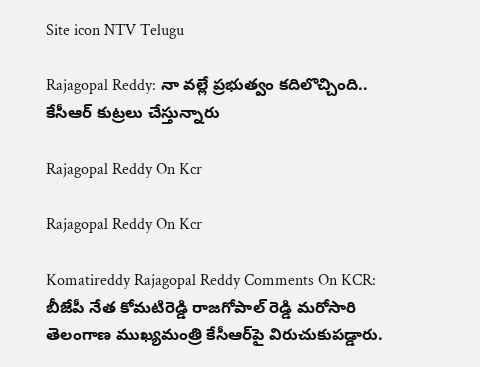Site icon NTV Telugu

Rajagopal Reddy: నా వల్లే ప్రభుత్వం కదిలొచ్చింది.. కేసీఆర్ కుట్రలు చేస్తున్నారు

Rajagopal Reddy On Kcr

Rajagopal Reddy On Kcr

Komatireddy Rajagopal Reddy Comments On KCR: బీజేపీ నేత కోమటిరెడ్డి రాజగోపాల్ రెడ్డి మరోసారి తెలంగాణ ముఖ్యమంత్రి కేసీఆర్‌పై విరుచుకుపడ్డారు.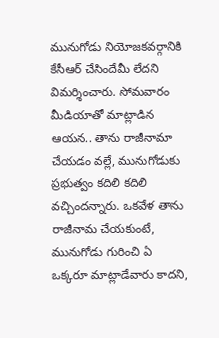మునుగోడు నియోజకవర్గానికి కేసీఆర్ చేసిందేమీ లేదని విమర్శించారు. సోమవారం మీడియాతో మాట్లాడిన ఆయన.. తాను రాజీనామా చేయడం వల్లే, మునుగోడుకు ప్రభుత్వం కదిలి కదిలి వచ్చిందన్నారు. ఒకవేళ తాను రాజీనామ చేయకుంటే, మునుగోడు గురించి ఏ ఒక్కరూ మాట్లాడేవారు కాదని,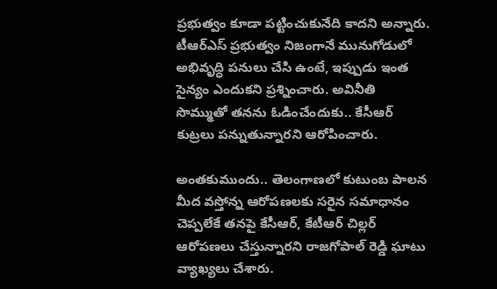ప్రభుత్వం కూడా పట్టించుకునేది కాదని అన్నారు. టీఆర్ఎస్ ప్రభుత్వం నిజంగానే మునుగోడులో అభివృద్ధి పనులు చేసి ఉంటే, ఇప్పుడు ఇంత సైన్యం ఎందుకని ప్రశ్నించారు. అవినీతి సొమ్ముతో తనను ఓడించేందుకు.. కేసీఆర్ కుట్రలు పన్నుతున్నారని ఆరోపించారు.

అంతకుముందు.. తెలంగాణలో కుటుంబ పాలన మీద వస్తోన్న ఆరోపణలకు సరైన సమాధానం చెప్పలేకే తనపై కేసీఆర్, కేటీఆర్ చిల్లర్ ఆరోపణలు చేస్తున్నారని రాజగోపాల్ రెడ్డి ఘాటు వ్యాఖ్యలు చేశారు.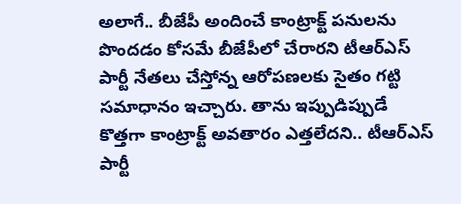అలాగే.. బీజేపీ అందించే కాంట్రాక్ట్ పనులను పొందడం కోసమే బీజేపీలో చేరారని టీఆర్ఎస్ పార్టీ నేతలు చేస్తోన్న ఆరోపణలకు సైతం గట్టి సమాధానం ఇచ్చారు. తాను ఇప్పుడిప్పుడే కొత్తగా కాంట్రాక్ట్ అవతారం ఎత్తలేదని.. టీఆర్ఎస్ పార్టీ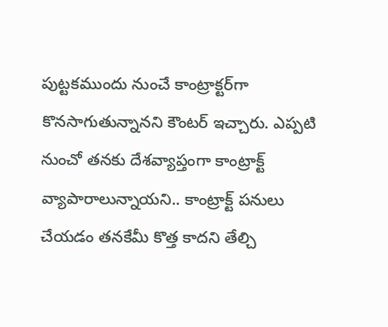పుట్టకముందు నుంచే కాంట్రాక్టర్‌గా కొనసాగుతున్నానని కౌంటర్ ఇచ్చారు. ఎప్పటి నుంచో తనకు దేశవ్యాప్తంగా కాంట్రాక్ట్ వ్యాపారాలున్నాయని.. కాంట్రాక్ట్ పనులు చేయడం తనకేమీ కొత్త కాదని తేల్చి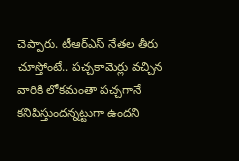చెప్పారు. టీఆర్ఎస్ నేతల తీరు చూస్తోంటే.. పచ్చకామెర్లు వచ్చిన వారికి లోకమంతా పచ్చగానే కనిపిస్తుందన్నట్టుగా ఉందని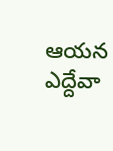ఆయన ఎద్దేవా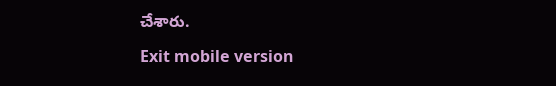చేశారు.

Exit mobile version